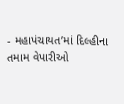- મહાપંચાયત’માં દિલ્હીના તમામ વેપારીઓ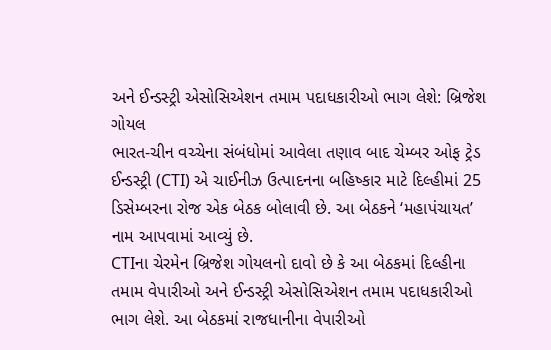અને ઈન્ડસ્ટ્રી એસોસિએશન તમામ પદાધકારીઓ ભાગ લેશે: બ્રિજેશ ગોયલ
ભારત-ચીન વચ્ચેના સંબંધોમાં આવેલા તણાવ બાદ ચેમ્બર ઓફ ટ્રેડ ઈન્ડસ્ટ્રી (CTI) એ ચાઈનીઝ ઉત્પાદનના બહિષ્કાર માટે દિલ્હીમાં 25 ડિસેમ્બરના રોજ એક બેઠક બોલાવી છે. આ બેઠકને ‘મહાપંચાયત’ નામ આપવામાં આવ્યું છે.
CTIના ચેરમેન બ્રિજેશ ગોયલનો દાવો છે કે આ બેઠકમાં દિલ્હીના તમામ વેપારીઓ અને ઈન્ડસ્ટ્રી એસોસિએશન તમામ પદાધકારીઓ ભાગ લેશે. આ બેઠકમાં રાજધાનીના વેપારીઓ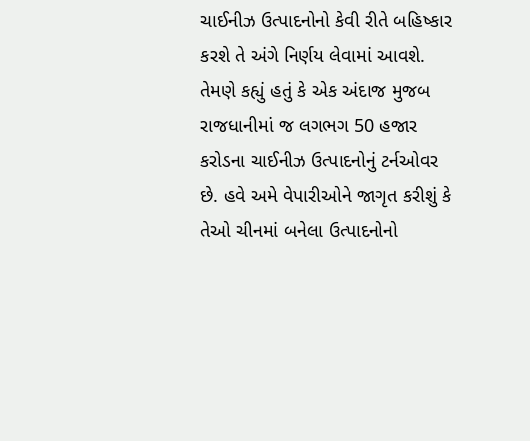ચાઈનીઝ ઉત્પાદનોનો કેવી રીતે બહિષ્કાર કરશે તે અંગે નિર્ણય લેવામાં આવશે. તેમણે કહ્યું હતું કે એક અંદાજ મુજબ રાજધાનીમાં જ લગભગ 50 હજાર કરોડના ચાઈનીઝ ઉત્પાદનોનું ટર્નઓવર છે. હવે અમે વેપારીઓને જાગૃત કરીશું કે તેઓ ચીનમાં બનેલા ઉત્પાદનોનો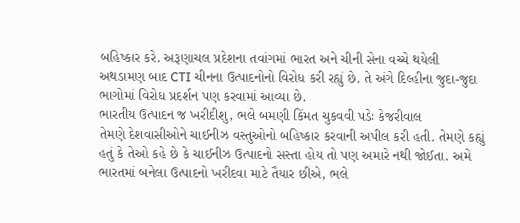બહિષ્કાર કરે. અરૂણાચલ પ્રદેશના તવાંગમાં ભારત અને ચીની સેના વચ્ચે થયેલી અથડામણ બાદ CTI ચીનના ઉત્પાદનોનો વિરોધ કરી રહ્યું છે. તે અંગે દિલ્હીના જુદા-જુદા ભાગોમાં વિરોધ પ્રદર્શન પણ કરવામાં આવ્યા છે.
ભારતીય ઉત્પાદન જ ખરીદીશુ, ભલે બમણી કિંમત ચુકવવી પડેઃ કેજરીવાલ
તેમણે દેશવાસીઓને ચાઈનીઝ વસ્તુઓનો બહિષ્કાર કરવાની અપીલ કરી હતી. તેમણે કહ્યું હતું કે તેઓ કહે છે કે ચાઈનીઝ ઉત્પાદનો સસ્તા હોય તો પણ અમારે નથી જોઈતા. અમે ભારતમાં બનેલા ઉત્પાદનો ખરીદવા માટે તૈયાર છીએ, ભલે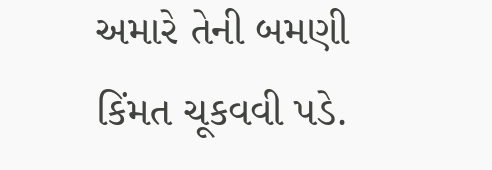અમારે તેની બમણી કિંમત ચૂકવવી પડે.